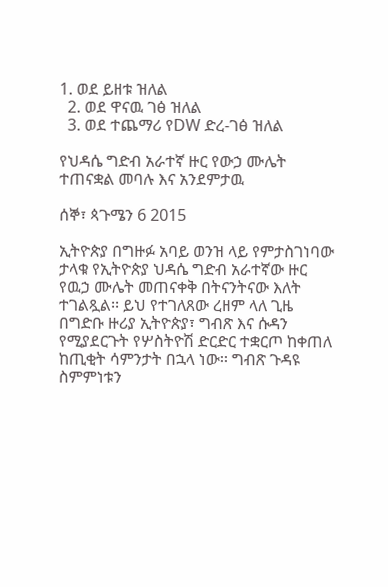1. ወደ ይዘቱ ዝለል
  2. ወደ ዋናዉ ገፅ ዝለል
  3. ወደ ተጨማሪ የDW ድረ-ገፅ ዝለል

የህዳሴ ግድብ አራተኛ ዙር የውኃ ሙሌት ተጠናቋል መባሉ እና አንደምታዉ

ሰኞ፣ ጳጉሜን 6 2015

ኢትዮጵያ በግዙፉ አባይ ወንዝ ላይ የምታስገነባው ታላቁ የኢትዮጵያ ህዳሴ ግድብ አራተኛው ዙር የዉኃ ሙሌት መጠናቀቅ በትናንትናው እለት ተገልጿል፡፡ ይህ የተገለጸው ረዘም ላለ ጊዜ በግድቡ ዙሪያ ኢትዮጵያ፣ ግብጽ እና ሱዳን የሚያደርጉት የሦስትዮሽ ድርድር ተቋርጦ ከቀጠለ ከጢቂት ሳምንታት በኋላ ነው፡፡ ግብጽ ጉዳዩ ስምምነቱን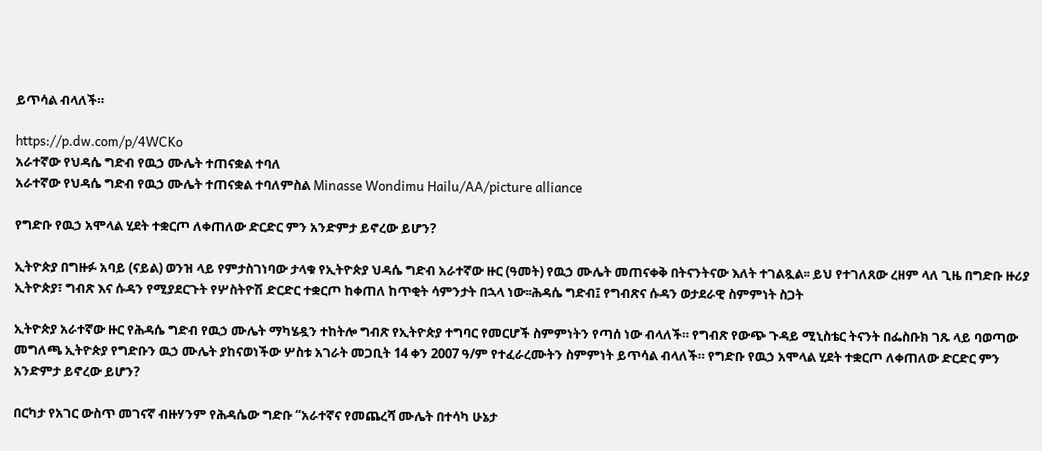ይጥሳል ብላለች።

https://p.dw.com/p/4WCKo
አራተኛው የህዳሴ ግድብ የዉኃ ሙሌት ተጠናቋል ተባለ
አራተኛው የህዳሴ ግድብ የዉኃ ሙሌት ተጠናቋል ተባለምስል Minasse Wondimu Hailu/AA/picture alliance

የግድቡ የዉኃ አሞላል ሂደት ተቋርጦ ለቀጠለው ድርድር ምን አንድምታ ይኖረው ይሆን?

ኢትዮጵያ በግዙፉ አባይ (ናይል) ወንዝ ላይ የምታስገነባው ታላቁ የኢትዮጵያ ህዳሴ ግድብ አራተኛው ዙር (ዓመት) የዉኃ ሙሌት መጠናቀቅ በትናንትናው እለት ተገልጿል፡፡ ይህ የተገለጸው ረዘም ላለ ጊዜ በግድቡ ዙሪያ ኢትዮጵያ፣ ግብጽ እና ሱዳን የሚያደርጉት የሦስትዮሽ ድርድር ተቋርጦ ከቀጠለ ከጥቂት ሳምንታት በኋላ ነው፡፡ሕዳሴ ግድብ፤ የግብጽና ሱዳን ወታደራዊ ስምምነት ስጋት

ኢትዮጵያ አራተኛው ዙር የሕዳሴ ግድብ የዉኃ ሙሌት ማካሄዷን ተከትሎ ግብጽ የኢትዮጵያ ተግባር የመርሆች ስምምነትን የጣሰ ነው ብላለች። የግብጽ የውጭ ጉዳይ ሚኒስቴር ትናንት በፌስቡክ ገጹ ላይ ባወጣው መግለጫ ኢትዮጵያ የግድቡን ዉኃ ሙሌት ያከናወነችው ሦስቱ አገራት መጋቢት 14 ቀን 2007 ዓ/ም የተፈራረሙትን ስምምነት ይጥሳል ብላለች። የግድቡ የዉኃ አሞላል ሂደት ተቋርጦ ለቀጠለው ድርድር ምን አንድምታ ይኖረው ይሆን?

በርካታ የአገር ውስጥ መገናኛ ብዙሃንም የሕዳሴው ግድቡ “አራተኛና የመጨረሻ ሙሌት በተሳካ ሁኔታ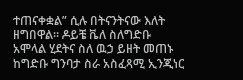ተጠናቀቋል” ሲሉ በትናንትናው እለት ዘግበዋል፡፡ ዶይቼ ቬለ ስለግድቡ አሞላል ሂደትና ስለ ዉኃ ይዘት መጠኑ ከግድቡ ግንባታ ስራ አስፈጻሚ ኢንጂነር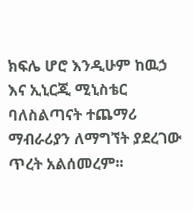ክፍሌ ሆሮ እንዲሁም ከዉኃ እና ኢኒርጂ ሚኒስቴር ባለስልጣናት ተጨማሪ ማብራሪያን ለማግኘት ያደረገው ጥረት አልሰመረም፡፡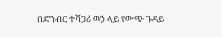በድንብር ተሻጋሪ ዉኃ ላይ የውጭ ጉዳይ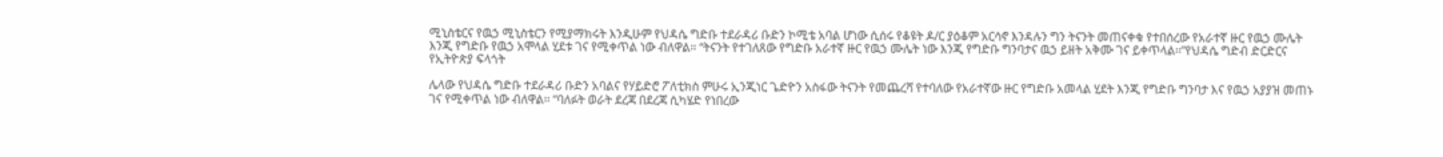ሚኒስቴርና የዉኃ ሚኒስቴርን የሚያማክሩት እንዲሁም የህዳሴ ግድቡ ተደራዳሪ ቡድን ኮሚቴ አባል ሆነው ሲሰሩ የቆዩት ዶ/ር ያዕቆም አርሳኖ እንዳሉን ግን ትናንት መጠናቀቁ የተበሰረው የአራተኛ ዙር የዉኃ ሙሌት እንጂ የግድቡ የዉኃ አሞላል ሂደቱ ገና የሚቀጥል ነው ብለዋል፡፡ “ትናንት የተገለጸው የግድቡ አራተኛ ዙር የዉኃ ሙሌት ነው እንጂ የግድቡ ግንባታና ዉኃ ይዘት አቅሙ ገና ይቀጥላል፡፡”የህዳሴ ግድብ ድርድርና የኢትዮጵያ ፍላጎት

ሌላው የህዳሴ ግድቡ ተደራዳሪ ቡድን አባልና የሃይድሮ ፖለቲክስ ምሁሩ ኢንጂነር ጌድዮን አስፋው ትናንት የመጨረሻ የተባለው የአራተኛው ዙር የግድቡ አመላል ሂደት እንጂ የግድቡ ግንባታ እና የዉኃ አያያዝ መጠኑ ገና የሚቀጥል ነው ብለዋል፡፡ “ባለፉት ወራት ደረጃ በደረጃ ሲካሄድ የነበረው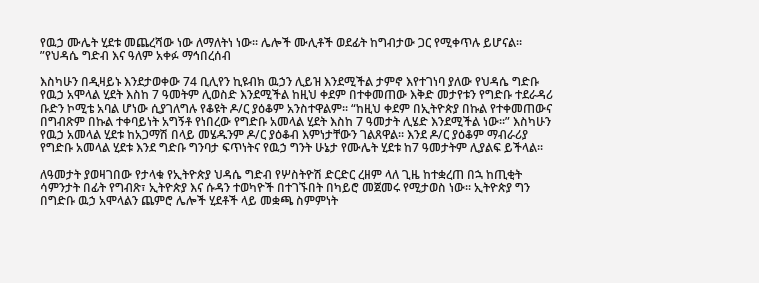የዉኃ ሙሌት ሂደቱ መጨረሻው ነው ለማለትነ ነው፡፡ ሌሎች ሙሊቶች ወደፊት ከግብታው ጋር የሚቀጥሉ ይሆናል፡፡”የህዳሴ ግድብ እና ዓለም አቀፉ ማኅበረሰብ

እስካሁን በዲዛይኑ እንደታወቀው 74 ቢሊየን ኪዩብክ ዉኃን ሊይዝ እንደሚችል ታምኖ እየተገነባ ያለው የህዳሴ ግድቡ የዉኃ አሞላል ሂደት እስከ 7 ዓመትም ሊወስድ እንደሚችል ከዚህ ቀደም በተቀመጠው እቅድ መታየቱን የግድቡ ተደራዳሪ ቡድን ኮሚቴ አባል ሆነው ሲያገለግሉ የቆዩት ዶ/ር ያዕቆም አንስተዋልም፡፡ “ከዚህ ቀደም በኢትዮጵያ በኩል የተቀመጠውና በግብጽም በኩል ተቀባይነት አግኝቶ የነበረው የግድቡ አመላል ሂደት እስከ 7 ዓመታት ሊሄድ እንደሚችል ነው፡፡” እስካሁን የዉኃ አመላል ሂደቱ ከአጋማሽ በላይ መሄዱንም ዶ/ር ያዕቆብ እምነታቸውን ገልጸዋል፡፡ እንደ ዶ/ር ያዕቆም ማብራሪያ የግድቡ አመላል ሂደቱ እንደ ግድቡ ግንባታ ፍጥነትና የዉኃ ግንት ሁኔታ የሙሌት ሂደቱ ከ7 ዓመታትም ሊያልፍ ይችላል፡፡

ለዓመታት ያወዛገበው የታላቁ የኢትዮጵያ ህዳሴ ግድብ የሦስትዮሽ ድርድር ረዘም ላለ ጊዜ ከተቋረጠ በኋ ከጢቂት ሳምንታት በፊት የግብጽ፣ ኢትዮጵያ እና ሱዳን ተወካዮች በተገኙበት በካይሮ መጀመሩ የሚታወስ ነው፡፡ ኢትዮጵያ ግን በግድቡ ዉኃ አሞላልን ጨምሮ ሌሎች ሂደቶች ላይ መቋጫ ስምምነት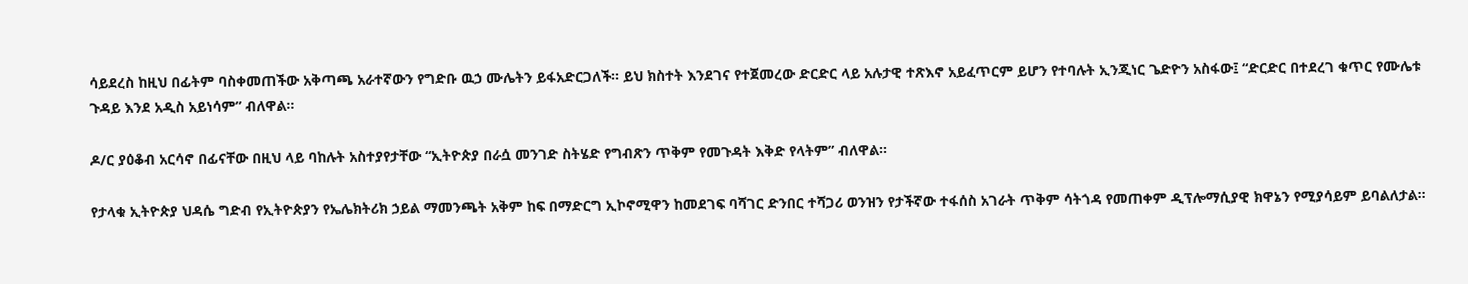ሳይደረስ ከዚህ በፊትም ባስቀመጠችው አቅጣጫ አራተኛውን የግድቡ ዉኃ ሙሌትን ይፋአድርጋለች፡፡ ይህ ክስተት እንደገና የተጀመረው ድርድር ላይ አሉታዊ ተጽእኖ አይፈጥርም ይሆን የተባሉት ኢንጂነር ጌድዮን አስፋው፤ “ድርድር በተደረገ ቁጥር የሙሌቱ ጉዳይ እንደ አዲስ አይነሳም” ብለዋል፡፡

ዶ/ር ያዕቆብ አርሳኖ በፊናቸው በዚህ ላይ ባከሉት አስተያየታቸው “ኢትዮጵያ በራሷ መንገድ ስትሄድ የግብጽን ጥቅም የመጉዳት እቅድ የላትም” ብለዋል፡፡

የታላቁ ኢትዮጵያ ህዳሴ ግድብ የኢትዮጵያን የኤሌክትሪክ ኃይል ማመንጫት አቅም ከፍ በማድርግ ኢኮኖሚዋን ከመደገፍ ባሻገር ድንበር ተሻጋሪ ወንዝን የታችኛው ተፋሰስ አገራት ጥቅም ሳትጎዳ የመጠቀም ዲፕሎማሲያዊ ክዋኔን የሚያሳይም ይባልለታል፡፡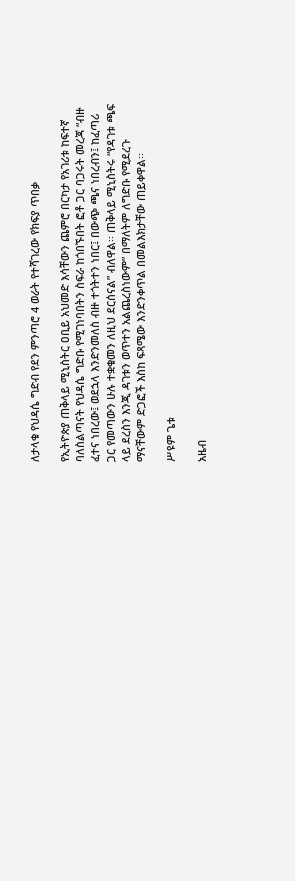ለታላቁ የህዳሴ ግድብ የደን ምንጣሮ 4 ወራት የተሻገረው የክፍያ ጥበቃ

የኢትዮጵያ ጠቅላይ ሚኒስትር ዐቢይ አህመድ እሳቸውን ጨምሮ በርካታ የአገሪቱ ከፍተኛ ባለስልጣናት የህዳሴ ግድቡ የሚገነባበትን ስፍራ ከጎበኙበት ፎቶ ጋር ባጋሩት መረጃ “ብዙ ፈተና ነበረው፤ ወደኋላ እንድንመለስ ብዙ ተጎትተን ነበር፤ በውጭ ጫና ነበረብን፤ ከፈጣሪ ጋር የመጣውን ሁሉ ተቋቁመን ለዚህ ደርሰናል” ብለዋል፡፡ ጠቅላይ ሚኒስትሩ “የዳገቱ ጫፍ ላይ ደረስን እንጂ ዳገቱን ወጥተን አልጨረስነውም” በማለትም ለግድቡ የሚደረጉ ማናቸውም ድጋፎች እስከ ፍጻሜው እንድንቀጥል በመልእክታቸው ጠይቀዋል፡፡

ሥዩም ጌቱ

አዜብ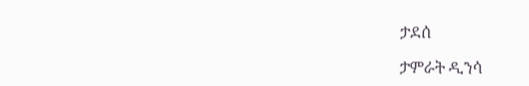ታደሰ

ታምራት ዲንሳ